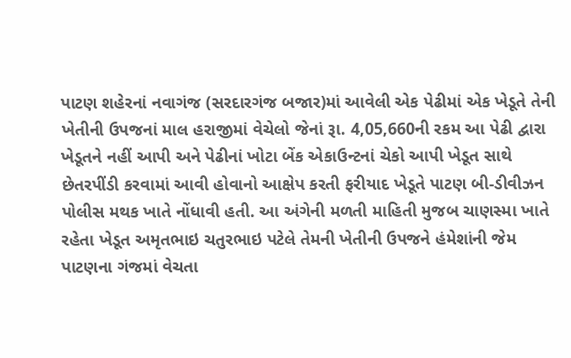પાટણ શહેરનાં નવાગંજ (સરદારગંજ બજાર)માં આવેલી એક પેઢીમાં એક ખેડૂતે તેની ખેતીની ઉપજનાં માલ હરાજીમાં વેચેલો જેનાં રૂા. 4,05,660ની રકમ આ પેઢી દ્વારા ખેડૂતને નહીં આપી અને પેઢીનાં ખોટા બેંક એકાઉન્ટનાં ચેકો આપી ખેડૂત સાથે છેતરપીંડી કરવામાં આવી હોવાનો આક્ષેપ કરતી ફરીયાદ ખેડૂતે પાટણ બી-ડીવીઝન પોલીસ મથક ખાતે નોંધાવી હતી. આ અંગેની મળતી માહિતી મુજબ ચાણસ્મા ખાતે રહેતા ખેડૂત અમૃતભાઇ ચતુરભાઇ પટેલે તેમની ખેતીની ઉપજને હંમેશાંની જેમ પાટણના ગંજમાં વેચતા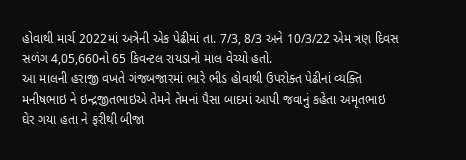હોવાથી માર્ચ 2022માં અત્રેની એક પેઢીમાં તા. 7/3, 8/3 અને 10/3/22 એમ ત્રણ દિવસ સળંગ 4,05,660નો 65 કિવન્ટલ રાયડાનો માલ વેચ્યો હતો.
આ માલની હરાજી વખતે ગંજબજારમાં ભારે ભીડ હોવાથી ઉપરોક્ત પેઢીનાં વ્યક્તિ મનીષભાઇ ને ઇન્દ્રજીતભાઇએ તેમને તેમનાં પૈસા બાદમાં આપી જવાનું કહેતા અમૃતભાઇ ઘેર ગયા હતા ને ફરીથી બીજા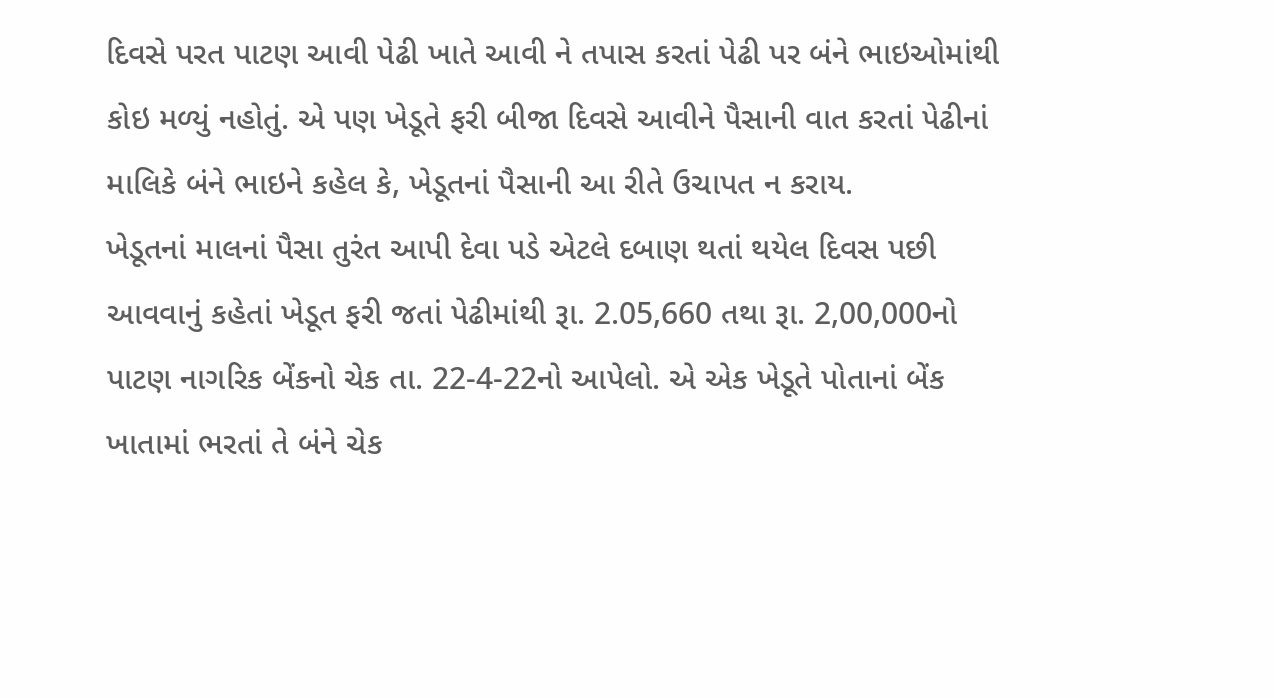દિવસે પરત પાટણ આવી પેઢી ખાતે આવી ને તપાસ કરતાં પેઢી પર બંને ભાઇઓમાંથી કોઇ મળ્યું નહોતું. એ પણ ખેડૂતે ફરી બીજા દિવસે આવીને પૈસાની વાત કરતાં પેઢીનાં માલિકે બંને ભાઇને કહેલ કે, ખેડૂતનાં પૈસાની આ રીતે ઉચાપત ન કરાય.
ખેડૂતનાં માલનાં પૈસા તુરંત આપી દેવા પડે એટલે દબાણ થતાં થયેલ દિવસ પછી આવવાનું કહેતાં ખેડૂત ફરી જતાં પેઢીમાંથી રૂા. 2.05,660 તથા રૂા. 2,00,000નો પાટણ નાગરિક બેંકનો ચેક તા. 22-4-22નો આપેલો. એ એક ખેડૂતે પોતાનાં બેંક ખાતામાં ભરતાં તે બંને ચેક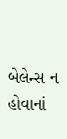બેલેન્સ ન હોવાનાં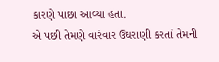કારણે પાછા આવ્યા હતા.
એ પછી તેમણે વારંવાર ઉઘરાણી કરતાં તેમની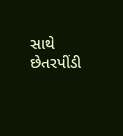સાથે છેતરપીંડી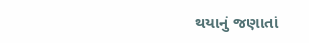થયાનું જણાતાં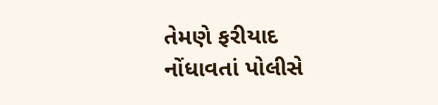તેમણે ફરીયાદ નોંધાવતાં પોલીસે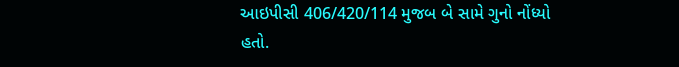આઇપીસી 406/420/114 મુજબ બે સામે ગુનો નોંધ્યો હતો.